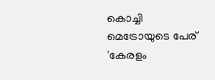കൊച്ചി മെട്രോയുടെ പേര് 'കേരളം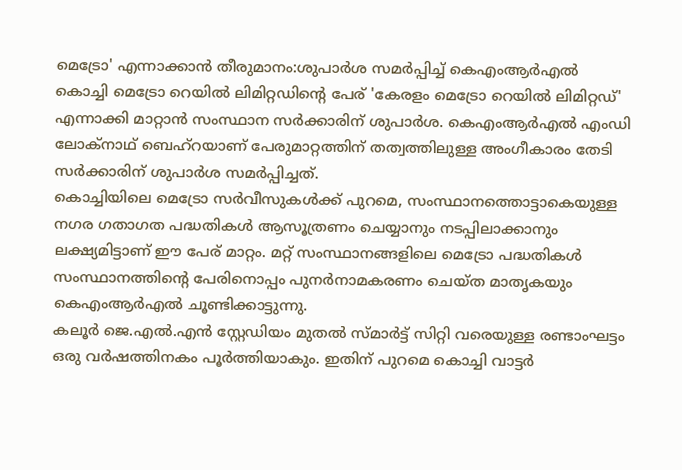മെട്രോ' എന്നാക്കാൻ തീരുമാനം:ശുപാർശ സമർപ്പിച്ച് കെഎംആർഎൽ
കൊച്ചി മെട്രോ റെയിൽ ലിമിറ്റഡിന്റെ പേര് 'കേരളം മെട്രോ റെയിൽ ലിമിറ്റഡ്' എന്നാക്കി മാറ്റാൻ സംസ്ഥാന സർക്കാരിന് ശുപാർശ. കെഎംആർഎൽ എംഡി ലോക്നാഥ് ബെഹ്റയാണ് പേരുമാറ്റത്തിന് തത്വത്തിലുള്ള അംഗീകാരം തേടി സർക്കാരിന് ശുപാർശ സമർപ്പിച്ചത്.
കൊച്ചിയിലെ മെട്രോ സർവീസുകൾക്ക് പുറമെ, സംസ്ഥാനത്തൊട്ടാകെയുള്ള നഗര ഗതാഗത പദ്ധതികൾ ആസൂത്രണം ചെയ്യാനും നടപ്പിലാക്കാനും ലക്ഷ്യമിട്ടാണ് ഈ പേര് മാറ്റം. മറ്റ് സംസ്ഥാനങ്ങളിലെ മെട്രോ പദ്ധതികൾ സംസ്ഥാനത്തിന്റെ പേരിനൊപ്പം പുനർനാമകരണം ചെയ്ത മാതൃകയും കെഎംആർഎൽ ചൂണ്ടിക്കാട്ടുന്നു.
കലൂർ ജെ.എൽ.എൻ സ്റ്റേഡിയം മുതൽ സ്മാർട്ട് സിറ്റി വരെയുള്ള രണ്ടാംഘട്ടം ഒരു വർഷത്തിനകം പൂർത്തിയാകും. ഇതിന് പുറമെ കൊച്ചി വാട്ടർ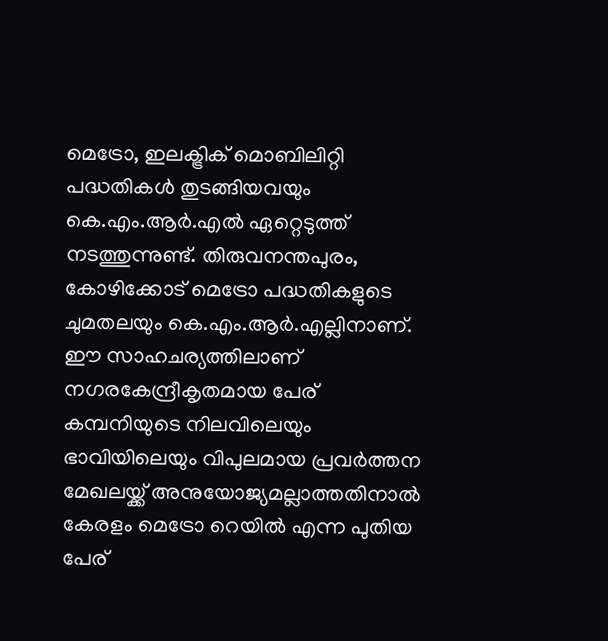മെട്രോ, ഇലക്ട്രിക് മൊബിലിറ്റി പദ്ധതികൾ തുടങ്ങിയവയും കെ.എം.ആർ.എൽ ഏറ്റെടുത്ത് നടത്തുന്നുണ്ട്. തിരുവനന്തപുരം, കോഴിക്കോട് മെട്രോ പദ്ധതികളുടെ ചുമതലയും കെ.എം.ആർ.എല്ലിനാണ്. ഈ സാഹചര്യത്തിലാണ് നഗരകേന്ദ്രീകൃതമായ പേര് കമ്പനിയുടെ നിലവിലെയും ഭാവിയിലെയും വിപുലമായ പ്രവർത്തന മേഖലയ്ക്ക് അനുയോജ്യമല്ലാത്തതിനാൽ കേരളം മെട്രോ റെയിൽ എന്ന പുതിയ പേര്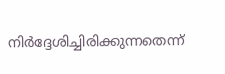നിർദ്ദേശിച്ചിരിക്കുന്നതെന്ന്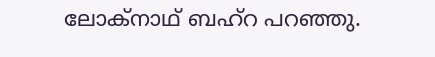ലോക്നാഥ് ബഹ്റ പറഞ്ഞു.